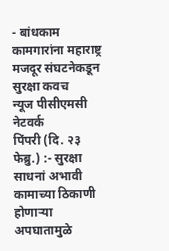- बांधकाम कामगारांना महाराष्ट्र मजदूर संघटनेकडून सुरक्षा कवच
न्यूज पीसीएमसी नेटवर्क
पिंपरी (दि. २३ फेब्रु.) :- सुरक्षा साधनां अभावी कामाच्या ठिकाणी होणाऱ्या अपघातामुळे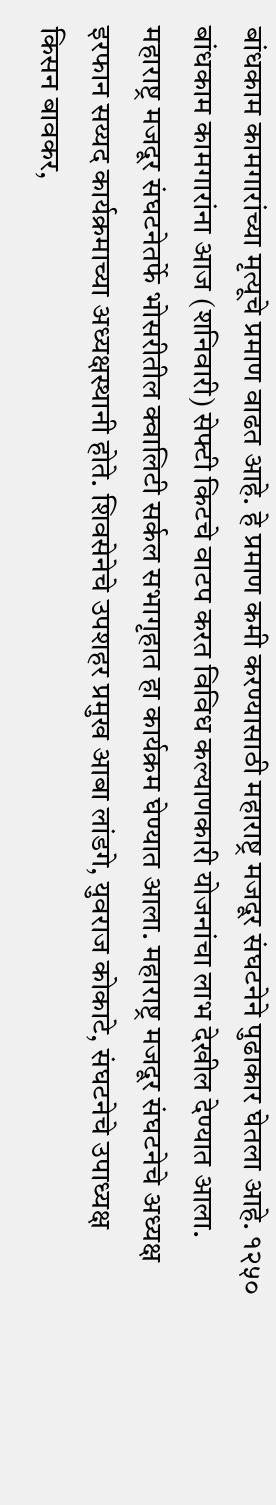बांधकाम कामगारांच्या मृत्यूचे प्रमाण वाढत आहे. हे प्रमाण कमी करण्यासाठी महाराष्ट्र मजदूर संघटनेने पुढाकार घेतला आहे. १२५० बांधकाम कामगारांना आज (शनिवारी) सेफ्टी किटचे वाटप करत विविध कल्याणकारी योजनांचा लाभ देखील देण्यात आला.
महाराष्ट्र मजदूर संघटनेतर्फे भोसरीतील क्वालिटी सर्कल सभागृहात हा कार्यक्रम घेण्यात आला. महाराष्ट्र मजदूर संघटनेचे अध्यक्ष इरफान सय्यद कार्यक्रमाच्या अध्यक्षस्थानी होते. शिवसेनेचे उपशहर प्रमुख आबा लांडगे, युवराज कोकाटे, संघटनेचे उपाध्यक्ष किसन बावकर,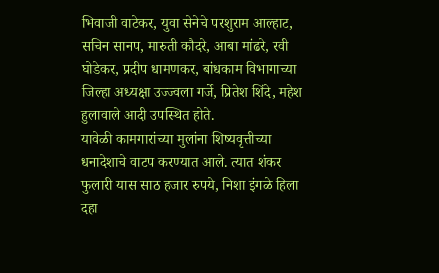भिवाजी वाटेकर, युवा सेनेचे परशुराम आल्हाट, सचिन सानप, मारुती कौदरे, आबा मांढरे, रवी घोडेकर, प्रदीप धामणकर, बांधकाम विभागाच्या जिल्हा अध्यक्षा उज्ज्वला गर्जे, प्रितेश शिंदे, महेश हुलावाले आदी उपस्थित होते.
यावेळी कामगारांच्या मुलांना शिष्यवृत्तीच्या धनादेशाचे वाटप करण्यात आले. त्यात शंकर फुलारी यास साठ हजार रुपये, निशा इंगळे हिला दहा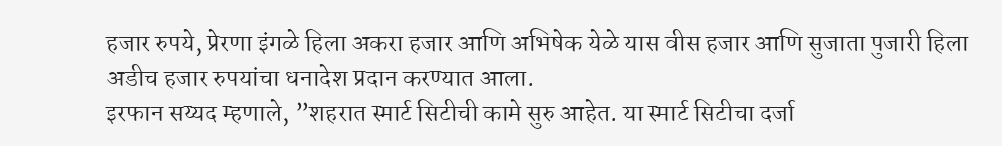हजार रुपये, प्रेरणा इंगळे हिला अकरा हजार आणि अभिषेक येळे यास वीस हजार आणि सुजाता पुजारी हिला अडीच हजार रुपयांचा धनादेश प्रदान करण्यात आला.
इरफान सय्यद म्हणाले, ”शहरात स्मार्ट सिटीची कामे सुरु आहेत. या स्मार्ट सिटीचा दर्जा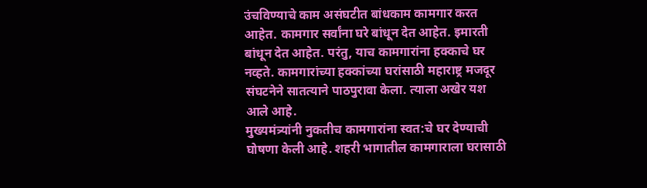उंचविण्याचे काम असंघटीत बांधकाम कामगार करत आहेत. कामगार सर्वांना घरे बांधून देत आहेत. इमारती बांधून देत आहेत. परंतु, याच कामगारांना हक्काचे घर नव्हते. कामगारांच्या हक्कांच्या घरांसाठी महाराष्ट्र मजदूर संघटनेने सातत्याने पाठपुरावा केला. त्याला अखेर यश आले आहे.
मुख्यमंत्र्यांनी नुकतीच कामगारांना स्वत:चे घर देण्याची घोषणा केली आहे. शहरी भागातील कामगाराला घरासाठी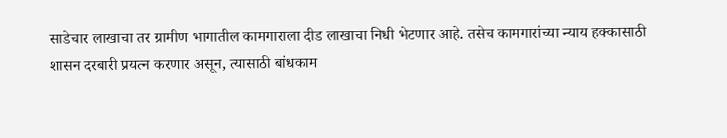साडेचार लाखाचा तर ग्रामीण भागातील कामगाराला दीड लाखाचा निधी भेटणार आहे. तसेच कामगारांच्या न्याय हक्कासाठी शासन दरबारी प्रयत्न करणार असून, त्यासाठी बांधकाम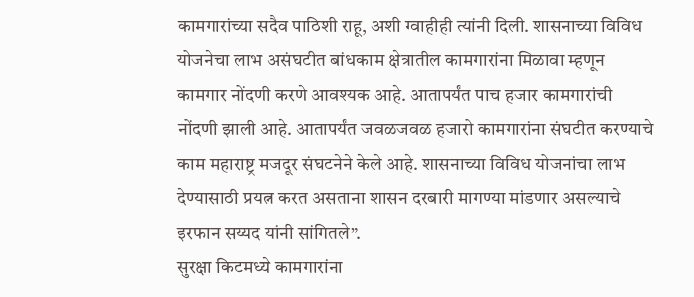कामगारांच्या सदैव पाठिशी राहू, अशी ग्वाहीही त्यांनी दिली. शासनाच्या विविध योजनेचा लाभ असंघटीत बांधकाम क्षेत्रातील कामगारांना मिळावा म्हणून कामगार नोंदणी करणे आवश्यक आहे. आतापर्यंत पाच हजार कामगारांची नोंदणी झाली आहे. आतापर्यंत जवळजवळ हजारो कामगारांना संघटीत करण्याचे काम महाराष्ट्र मजदूर संघटनेने केले आहे. शासनाच्या विविध योजनांचा लाभ देण्यासाठी प्रयत्न करत असताना शासन दरबारी मागण्या मांडणार असल्याचे इरफान सय्यद यांनी सांगितले”.
सुरक्षा किटमध्ये कामगारांना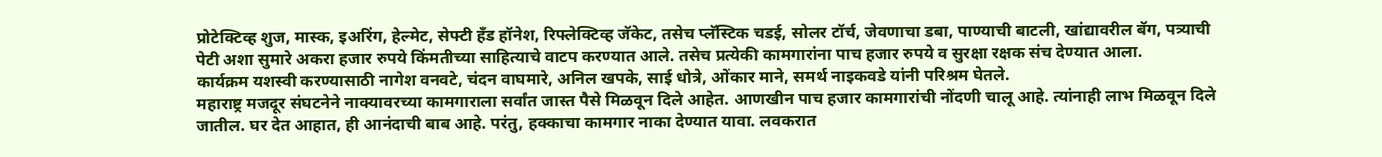प्रोटेक्टिव्ह शुज, मास्क, इअरिंग, हेल्मेट, सेफ्टी हॅंड हॉनेश, रिफ्लेक्टिव्ह जॅकेट, तसेच प्लॅस्टिक चडई, सोलर टॉर्च, जेवणाचा डबा, पाण्याची बाटली, खांद्यावरील बॅग, पत्र्याची पेटी अशा सुमारे अकरा हजार रुपये किंमतीच्या साहित्याचे वाटप करण्यात आले. तसेच प्रत्येकी कामगारांना पाच हजार रुपये व सुरक्षा रक्षक संच देण्यात आला.
कार्यक्रम यशस्वी करण्यासाठी नागेश वनवटे, चंदन वाघमारे, अनिल खपके, साई धोत्रे, ओंकार माने, समर्थ नाइकवडे यांनी परिश्रम घेतले.
महाराष्ट्र मजदूर संघटनेने नाक्यावरच्या कामगाराला सर्वांत जास्त पैसे मिळवून दिले आहेत. आणखीन पाच हजार कामगारांची नोंदणी चालू आहे. त्यांनाही लाभ मिळवून दिले जातील. घर देत आहात, ही आनंदाची बाब आहे. परंतु, हक्काचा कामगार नाका देण्यात यावा. लवकरात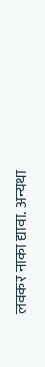लवकर नाका द्यावा. अन्यथा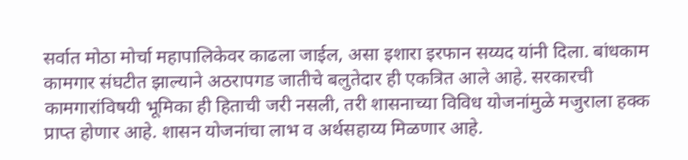सर्वात मोठा मोर्चा महापालिकेवर काढला जाईल, असा इशारा इरफान सय्यद यांनी दिला. बांधकाम कामगार संघटीत झाल्याने अठरापगड जातीचे बलुतेदार ही एकत्रित आले आहे. सरकारची कामगारांविषयी भूमिका ही हिताची जरी नसली, तरी शासनाच्या विविध योजनांमुळे मजुराला हक्क प्राप्त होणार आहे. शासन योजनांचा लाभ व अर्थसहाय्य मिळणार आहे.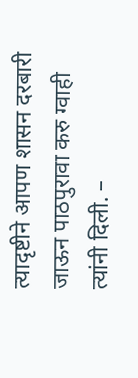त्यादृष्टीने आपण शासन दरबारी जाऊन पाठपुरावा करु ग्वाही त्यांनी दिली. –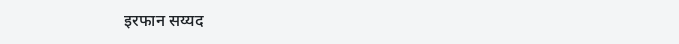इरफान सय्यद